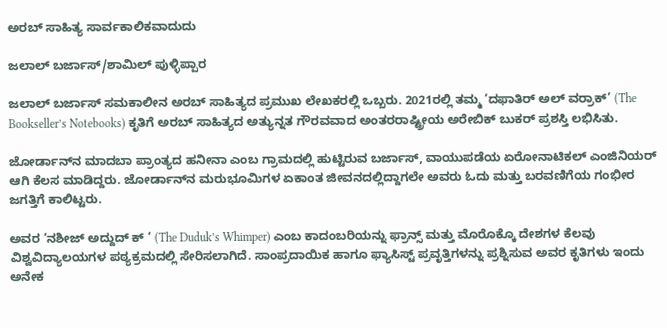ಅರಬ್ ಸಾಹಿತ್ಯ ಸಾರ್ವಕಾಲಿಕವಾದುದು

ಜಲಾಲ್ ಬರ್ಜಾಸ್/ಶಾಮಿಲ್ ಪುಳ್ಳಿಪ್ಪಾರ

ಜಲಾಲ್ ಬರ್ಜಾಸ್ ಸಮಕಾಲೀ‌ನ ಅರಬ್ ಸಾಹಿತ್ಯದ ಪ್ರಮುಖ ಲೇಖಕರಲ್ಲಿ ಒಬ್ಬರು. 2021ರಲ್ಲಿ ತಮ್ಮ ‘ದಫಾತಿರ್ ಅಲ್ ವರ್ರಾಕ್’ (The Bookseller’s Notebooks) ಕೃತಿಗೆ ಅರಬ್ ಸಾಹಿತ್ಯದ ಅತ್ಯುನ್ನತ ಗೌರವವಾದ ಅಂತರರಾಷ್ಟ್ರೀಯ ಅರೇಬಿಕ್ ಬುಕರ್ ಪ್ರಶಸ್ತಿ ಲಭಿಸಿತು.

ಜೋರ್ಡಾನ್‌ನ ಮಾದಬಾ ಪ್ರಾಂತ್ಯದ ಹನೀನಾ ಎಂಬ ಗ್ರಾಮದಲ್ಲಿ ಹುಟ್ಟಿರುವ ಬರ್ಜಾಸ್, ವಾಯುಪಡೆಯ ಏರೋನಾಟಿಕಲ್ ಎಂಜಿನಿಯರ್ ಆಗಿ ಕೆಲಸ ಮಾಡಿದ್ದರು. ಜೋರ್ಡಾನ್‌ನ ಮರುಭೂಮಿಗಳ ಏಕಾಂತ ಜೀವನದಲ್ಲಿದ್ದಾಗಲೇ ಅವರು ಓದು ಮತ್ತು ಬರವಣಿಗೆಯ ಗಂಭೀರ ಜಗತ್ತಿಗೆ ಕಾಲಿಟ್ಟರು.

ಅವರ ‘ನಶೀಜ್ ಅದ್ದುದ್ ಕ್ ‘ (The Duduk’s Whimper) ಎಂಬ ಕಾದಂಬರಿಯನ್ನು ಫ್ರಾನ್ಸ್ ಮತ್ತು ಮೊರೊಕ್ಕೊ ದೇಶಗಳ ಕೆಲವು ವಿಶ್ವವಿದ್ಯಾಲಯಗಳ ಪಠ್ಯಕ್ರಮದಲ್ಲಿ ಸೇರಿಸಲಾಗಿದೆ. ಸಾಂಪ್ರದಾಯಿಕ ಹಾಗೂ ಫ್ಯಾಸಿಸ್ಟ್ ಪ್ರವೃತ್ತಿಗಳನ್ನು ಪ್ರಶ್ನಿಸುವ ಅವರ ಕೃತಿಗಳು ಇಂದು ಅನೇಕ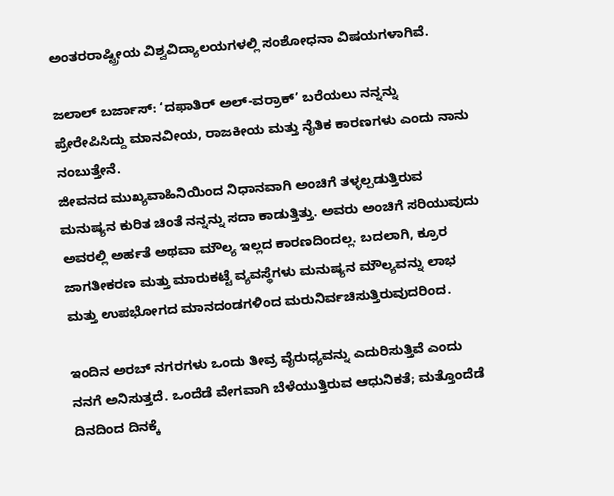ಅಂತರರಾಷ್ಟ್ರೀಯ ವಿಶ್ವವಿದ್ಯಾಲಯಗಳಲ್ಲಿ ಸಂಶೋಧನಾ ವಿಷಯಗಳಾಗಿವೆ.

ಜಲಾಲ್ ಬರ್ಜಾಸ್: ‘ದಫಾತಿರ್ ಅಲ್-ವರ್ರಾಕ್’ ಬರೆಯಲು ನನ್ನನ್ನು ಪ್ರೇರೇಪಿಸಿದ್ದು ಮಾನವೀಯ, ರಾಜಕೀಯ ಮತ್ತು ನೈತಿಕ ಕಾರಣಗಳು ಎಂದು ನಾನು ನಂಬುತ್ತೇನೆ.
ಜೀವನದ ಮುಖ್ಯವಾಹಿನಿಯಿಂದ ನಿಧಾನವಾಗಿ ಅಂಚಿಗೆ ತಳ್ಳಲ್ಪಡುತ್ತಿರುವ ಮನುಷ್ಯನ ಕುರಿತ ಚಿಂತೆ ನನ್ನನ್ನು ಸದಾ ಕಾಡುತ್ತಿತ್ತು. ಅವರು ಅಂಚಿಗೆ ಸರಿಯುವುದು ಅವರಲ್ಲಿ ಅರ್ಹತೆ ಅಥವಾ ಮೌಲ್ಯ ಇಲ್ಲದ ಕಾರಣದಿಂದಲ್ಲ. ಬದಲಾಗಿ, ಕ್ರೂರ ಜಾಗತೀಕರಣ ಮತ್ತು ಮಾರುಕಟ್ಟೆ ವ್ಯವಸ್ಥೆಗಳು ಮನುಷ್ಯನ ಮೌಲ್ಯವನ್ನು ಲಾಭ ಮತ್ತು ಉಪಭೋಗದ ಮಾನದಂಡಗಳಿಂದ ಮರುನಿರ್ವಚಿಸುತ್ತಿರುವುದರಿಂದ.

ಇಂದಿನ ಅರಬ್ ನಗರಗಳು ಒಂದು ತೀವ್ರ ವೈರುಧ್ಯವನ್ನು ಎದುರಿಸುತ್ತಿವೆ ಎಂದು ನನಗೆ ಅನಿಸುತ್ತದೆ. ಒಂದೆಡೆ ವೇಗವಾಗಿ ಬೆಳೆಯುತ್ತಿರುವ ಆಧುನಿಕತೆ; ಮತ್ತೊಂದೆಡೆ ದಿನದಿಂದ ದಿನಕ್ಕೆ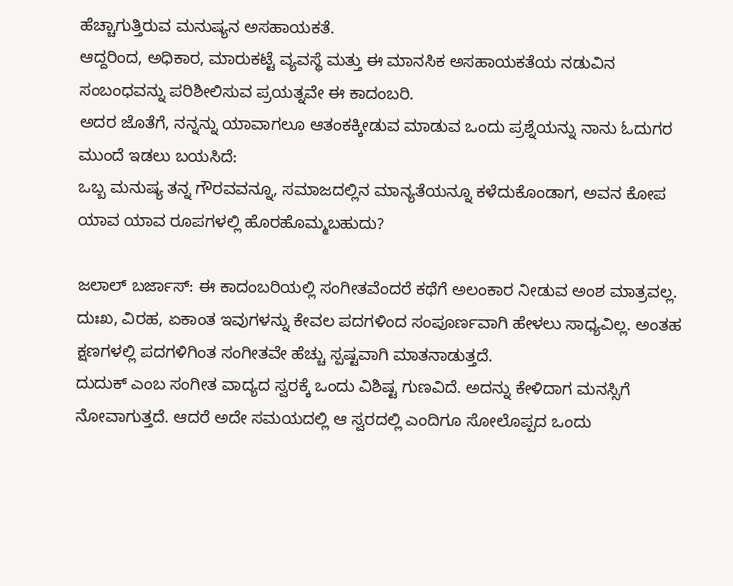ಹೆಚ್ಚಾಗುತ್ತಿರುವ ಮನುಷ್ಯನ ಅಸಹಾಯಕತೆ.
ಆದ್ದರಿಂದ, ಅಧಿಕಾರ, ಮಾರುಕಟ್ಟೆ ವ್ಯವಸ್ಥೆ ಮತ್ತು ಈ ಮಾನಸಿಕ ಅಸಹಾಯಕತೆಯ ನಡುವಿನ ಸಂಬಂಧವನ್ನು ಪರಿಶೀಲಿಸುವ ಪ್ರಯತ್ನವೇ ಈ ಕಾದಂಬರಿ.
ಅದರ ಜೊತೆಗೆ, ನನ್ನನ್ನು ಯಾವಾಗಲೂ ಆತಂಕಕ್ಕೀಡುವ ಮಾಡುವ ಒಂದು ಪ್ರಶ್ನೆಯನ್ನು ನಾನು ಓದುಗರ ಮುಂದೆ ಇಡಲು ಬಯಸಿದೆ:
ಒಬ್ಬ ಮನುಷ್ಯ ತನ್ನ ಗೌರವವನ್ನೂ, ಸಮಾಜದಲ್ಲಿನ ಮಾನ್ಯತೆಯನ್ನೂ ಕಳೆದುಕೊಂಡಾಗ, ಅವನ ಕೋಪ ಯಾವ ಯಾವ ರೂಪಗಳಲ್ಲಿ ಹೊರಹೊಮ್ಮಬಹುದು?

ಜಲಾಲ್ ಬರ್ಜಾಸ್: ಈ ಕಾದಂಬರಿಯಲ್ಲಿ ಸಂಗೀತವೆಂದರೆ ಕಥೆಗೆ ಅಲಂಕಾರ ನೀಡುವ ಅಂಶ ಮಾತ್ರವಲ್ಲ. ದುಃಖ, ವಿರಹ, ಏಕಾಂತ ಇವುಗಳನ್ನು ಕೇವಲ ಪದಗಳಿಂದ ಸಂಪೂರ್ಣವಾಗಿ ಹೇಳಲು ಸಾಧ್ಯವಿಲ್ಲ. ಅಂತಹ ಕ್ಷಣಗಳಲ್ಲಿ ಪದಗಳಿಗಿಂತ ಸಂಗೀತವೇ ಹೆಚ್ಚು ಸ್ಪಷ್ಟವಾಗಿ ಮಾತನಾಡುತ್ತದೆ.
ದುದುಕ್ ಎಂಬ ಸಂಗೀತ ವಾದ್ಯದ ಸ್ವರಕ್ಕೆ ಒಂದು ವಿಶಿಷ್ಟ ಗುಣವಿದೆ. ಅದನ್ನು ಕೇಳಿದಾಗ ಮನಸ್ಸಿಗೆ ನೋವಾಗುತ್ತದೆ. ಆದರೆ ಅದೇ ಸಮಯದಲ್ಲಿ ಆ ಸ್ವರದಲ್ಲಿ ಎಂದಿಗೂ ಸೋಲೊಪ್ಪದ ಒಂದು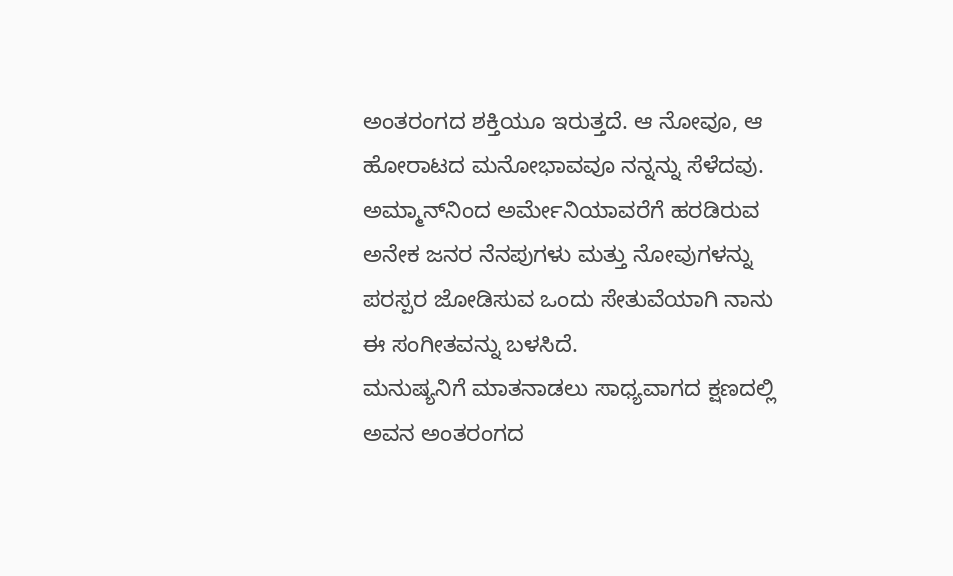ಅಂತರಂಗದ ಶಕ್ತಿಯೂ ಇರುತ್ತದೆ. ಆ ನೋವೂ, ಆ ಹೋರಾಟದ ಮನೋಭಾವವೂ ನನ್ನನ್ನು ಸೆಳೆದವು.
ಅಮ್ಮಾನ್‌ನಿಂದ ಅರ್ಮೇನಿಯಾವರೆಗೆ ಹರಡಿರುವ ಅನೇಕ ಜನರ ನೆನಪುಗಳು ಮತ್ತು ನೋವುಗಳನ್ನು ಪರಸ್ಪರ ಜೋಡಿಸುವ ಒಂದು ಸೇತುವೆಯಾಗಿ ನಾನು ಈ ಸಂಗೀತವನ್ನು ಬಳಸಿದೆ.
ಮನುಷ್ಯನಿಗೆ ಮಾತನಾಡಲು ಸಾಧ್ಯವಾಗದ ಕ್ಷಣದಲ್ಲಿ ಅವನ ಅಂತರಂಗದ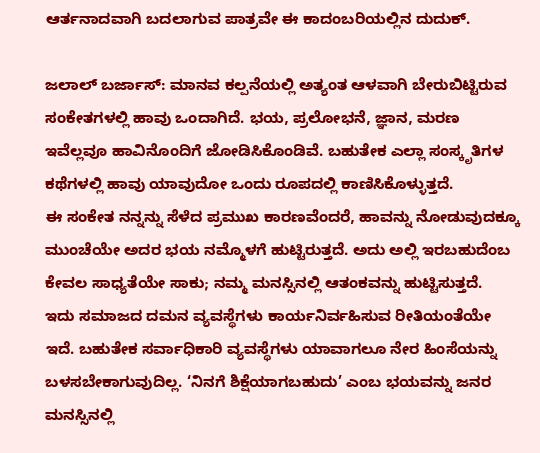ಆರ್ತನಾದವಾಗಿ ಬದಲಾಗುವ ಪಾತ್ರವೇ ಈ ಕಾದಂಬರಿಯಲ್ಲಿನ ದುದುಕ್.

ಜಲಾಲ್ ಬರ್ಜಾಸ್: ಮಾನವ ಕಲ್ಪನೆಯಲ್ಲಿ ಅತ್ಯಂತ ಆಳವಾಗಿ ಬೇರುಬಿಟ್ಟಿರುವ ಸಂಕೇತಗಳಲ್ಲಿ ಹಾವು ಒಂದಾಗಿದೆ. ಭಯ, ಪ್ರಲೋಭನೆ, ಜ್ಞಾನ, ಮರಣ ಇವೆಲ್ಲವೂ ಹಾವಿನೊಂದಿಗೆ ಜೋಡಿಸಿಕೊಂಡಿವೆ. ಬಹುತೇಕ ಎಲ್ಲಾ ಸಂಸ್ಕೃತಿಗಳ ಕಥೆಗಳಲ್ಲಿ ಹಾವು ಯಾವುದೋ ಒಂದು ರೂಪದಲ್ಲಿ ಕಾಣಿಸಿಕೊಳ್ಳುತ್ತದೆ.
ಈ ಸಂಕೇತ ನನ್ನನ್ನು ಸೆಳೆದ ಪ್ರಮುಖ ಕಾರಣವೆಂದರೆ, ಹಾವನ್ನು ನೋಡುವುದಕ್ಕೂ ಮುಂಚೆಯೇ ಅದರ ಭಯ ನಮ್ಮೊಳಗೆ ಹುಟ್ಟಿರುತ್ತದೆ. ಅದು ಅಲ್ಲಿ ಇರಬಹುದೆಂಬ ಕೇವಲ ಸಾಧ್ಯತೆಯೇ ಸಾಕು; ನಮ್ಮ ಮನಸ್ಸಿನಲ್ಲಿ ಆತಂಕವನ್ನು ಹುಟ್ಟಿಸುತ್ತದೆ.
ಇದು ಸಮಾಜದ ದಮನ ವ್ಯವಸ್ಥೆಗಳು ಕಾರ್ಯನಿರ್ವಹಿಸುವ ರೀತಿಯಂತೆಯೇ ಇದೆ. ಬಹುತೇಕ ಸರ್ವಾಧಿಕಾರಿ ವ್ಯವಸ್ಥೆಗಳು ಯಾವಾಗಲೂ ನೇರ ಹಿಂಸೆಯನ್ನು ಬಳಸಬೇಕಾಗುವುದಿಲ್ಲ. ‘ನಿನಗೆ ಶಿಕ್ಷೆಯಾಗಬಹುದು’ ಎಂಬ ಭಯವನ್ನು ಜನರ ಮನಸ್ಸಿನಲ್ಲಿ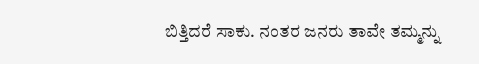ಬಿತ್ತಿದರೆ ಸಾಕು. ನಂತರ ಜನರು ತಾವೇ ತಮ್ಮನ್ನು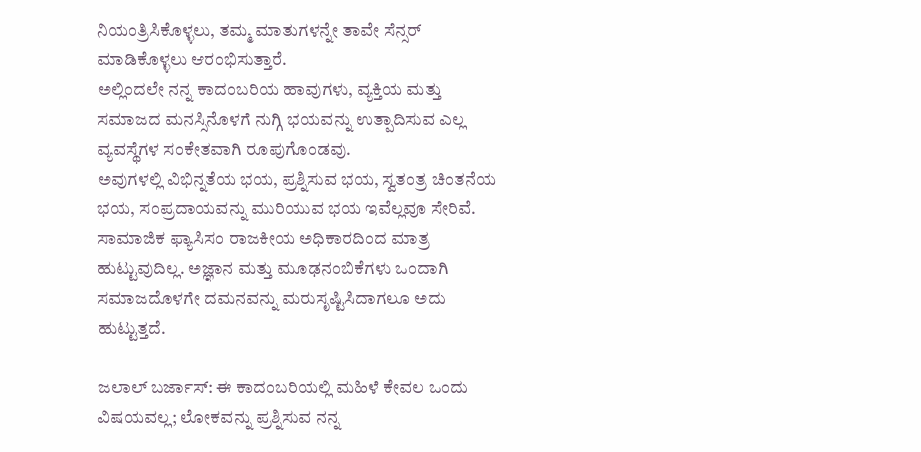ನಿಯಂತ್ರಿಸಿಕೊಳ್ಳಲು, ತಮ್ಮ ಮಾತುಗಳನ್ನೇ ತಾವೇ ಸೆನ್ಸರ್ ಮಾಡಿಕೊಳ್ಳಲು ಆರಂಭಿಸುತ್ತಾರೆ.
ಅಲ್ಲಿಂದಲೇ ನನ್ನ ಕಾದಂಬರಿಯ ಹಾವುಗಳು, ವ್ಯಕ್ತಿಯ ಮತ್ತು ಸಮಾಜದ ಮನಸ್ಸಿನೊಳಗೆ ನುಗ್ಗಿ ಭಯವನ್ನು ಉತ್ಪಾದಿಸುವ ಎಲ್ಲ ವ್ಯವಸ್ಥೆಗಳ ಸಂಕೇತವಾಗಿ ರೂಪುಗೊಂಡವು.
ಅವುಗಳಲ್ಲಿ ವಿಭಿನ್ನತೆಯ ಭಯ, ಪ್ರಶ್ನಿಸುವ ಭಯ, ಸ್ವತಂತ್ರ ಚಿಂತನೆಯ ಭಯ, ಸಂಪ್ರದಾಯವನ್ನು ಮುರಿಯುವ ಭಯ ಇವೆಲ್ಲವೂ ಸೇರಿವೆ.
ಸಾಮಾಜಿಕ ಫ್ಯಾಸಿಸಂ ರಾಜಕೀಯ ಅಧಿಕಾರದಿಂದ ಮಾತ್ರ ಹುಟ್ಟುವುದಿಲ್ಲ. ಅಜ್ಞಾನ ಮತ್ತು ಮೂಢನಂಬಿಕೆಗಳು ಒಂದಾಗಿ ಸಮಾಜದೊಳಗೇ ದಮನವನ್ನು ಮರುಸೃಷ್ಟಿಸಿದಾಗಲೂ ಅದು ಹುಟ್ಟುತ್ತದೆ.

ಜಲಾಲ್ ಬರ್ಜಾಸ್: ಈ ಕಾದಂಬರಿಯಲ್ಲಿ ಮಹಿಳೆ ಕೇವಲ ಒಂದು ವಿಷಯವಲ್ಲ; ಲೋಕವನ್ನು ಪ್ರಶ್ನಿಸುವ ನನ್ನ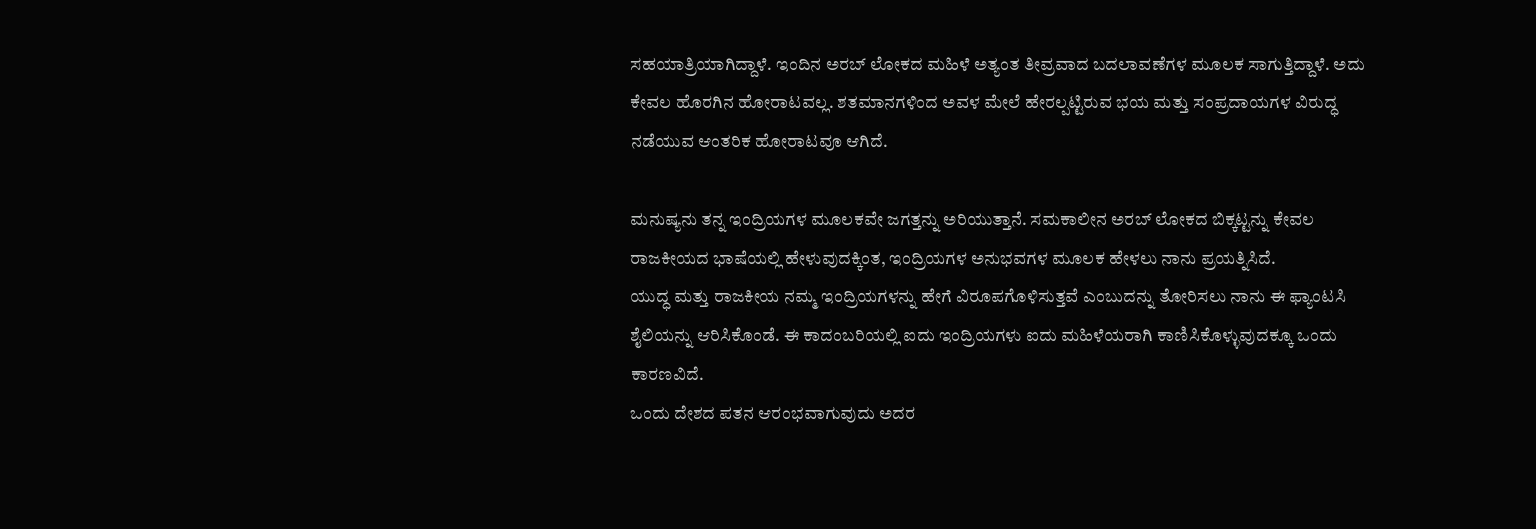ಸಹಯಾತ್ರಿಯಾಗಿದ್ದಾಳೆ. ಇಂದಿನ ಅರಬ್ ಲೋಕದ ಮಹಿಳೆ ಅತ್ಯಂತ ತೀವ್ರವಾದ ಬದಲಾವಣೆಗಳ ಮೂಲಕ ಸಾಗುತ್ತಿದ್ದಾಳೆ. ಅದು ಕೇವಲ ಹೊರಗಿನ ಹೋರಾಟವಲ್ಲ. ಶತಮಾನಗಳಿಂದ ಅವಳ ಮೇಲೆ ಹೇರಲ್ಪಟ್ಟಿರುವ ಭಯ ಮತ್ತು ಸಂಪ್ರದಾಯಗಳ ವಿರುದ್ಧ ನಡೆಯುವ ಆಂತರಿಕ ಹೋರಾಟವೂ ಆಗಿದೆ.

ಮನುಷ್ಯನು ತನ್ನ ಇಂದ್ರಿಯಗಳ ಮೂಲಕವೇ ಜಗತ್ತನ್ನು ಅರಿಯುತ್ತಾನೆ. ಸಮಕಾಲೀನ ಅರಬ್ ಲೋಕದ ಬಿಕ್ಕಟ್ಟನ್ನು ಕೇವಲ ರಾಜಕೀಯದ ಭಾಷೆಯಲ್ಲಿ ಹೇಳುವುದಕ್ಕಿಂತ, ಇಂದ್ರಿಯಗಳ ಅನುಭವಗಳ ಮೂಲಕ ಹೇಳಲು ನಾನು ಪ್ರಯತ್ನಿಸಿದೆ.
ಯುದ್ಧ ಮತ್ತು ರಾಜಕೀಯ ನಮ್ಮ ಇಂದ್ರಿಯಗಳನ್ನು ಹೇಗೆ ವಿರೂಪಗೊಳಿಸುತ್ತವೆ ಎಂಬುದನ್ನು ತೋರಿಸಲು ನಾನು ಈ ಫ್ಯಾಂಟಸಿ ಶೈಲಿಯನ್ನು ಆರಿಸಿಕೊಂಡೆ. ಈ ಕಾದಂಬರಿಯಲ್ಲಿ ಐದು ಇಂದ್ರಿಯಗಳು ಐದು ಮಹಿಳೆಯರಾಗಿ ಕಾಣಿಸಿಕೊಳ್ಳುವುದಕ್ಕೂ ಒಂದು ಕಾರಣವಿದೆ.
ಒಂದು ದೇಶದ ಪತನ ಆರಂಭವಾಗುವುದು ಅದರ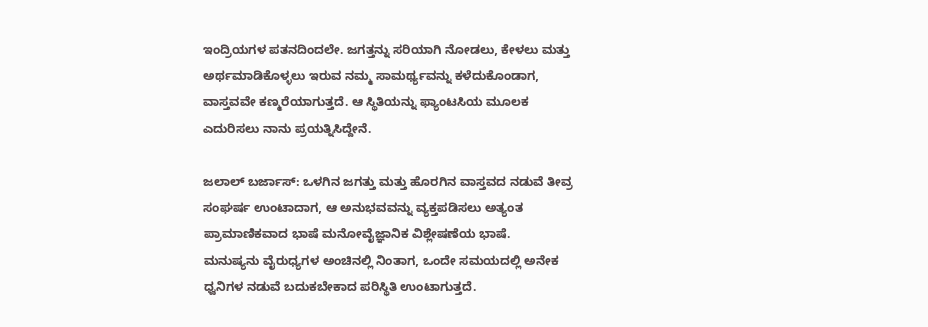ಇಂದ್ರಿಯಗಳ ಪತನದಿಂದಲೇ. ಜಗತ್ತನ್ನು ಸರಿಯಾಗಿ ನೋಡಲು, ಕೇಳಲು ಮತ್ತು ಅರ್ಥಮಾಡಿಕೊಳ್ಳಲು ಇರುವ ನಮ್ಮ ಸಾಮರ್ಥ್ಯವನ್ನು ಕಳೆದುಕೊಂಡಾಗ, ವಾಸ್ತವವೇ ಕಣ್ಮರೆಯಾಗುತ್ತದೆ. ಆ ಸ್ಥಿತಿಯನ್ನು ಫ್ಯಾಂಟಸಿಯ ಮೂಲಕ ಎದುರಿಸಲು ನಾನು ಪ್ರಯತ್ನಿಸಿದ್ದೇನೆ.

ಜಲಾಲ್ ಬರ್ಜಾಸ್: ಒಳಗಿನ ಜಗತ್ತು ಮತ್ತು ಹೊರಗಿನ ವಾಸ್ತವದ ನಡುವೆ ತೀವ್ರ ಸಂಘರ್ಷ ಉಂಟಾದಾಗ, ಆ ಅನುಭವವನ್ನು ವ್ಯಕ್ತಪಡಿಸಲು ಅತ್ಯಂತ ಪ್ರಾಮಾಣಿಕವಾದ ಭಾಷೆ ಮನೋವೈಜ್ಞಾನಿಕ ವಿಶ್ಲೇಷಣೆಯ ಭಾಷೆ.
ಮನುಷ್ಯನು ವೈರುಧ್ಯಗಳ ಅಂಚಿನಲ್ಲಿ ನಿಂತಾಗ, ಒಂದೇ ಸಮಯದಲ್ಲಿ ಅನೇಕ ಧ್ವನಿಗಳ ನಡುವೆ ಬದುಕಬೇಕಾದ ಪರಿಸ್ಥಿತಿ ಉಂಟಾಗುತ್ತದೆ.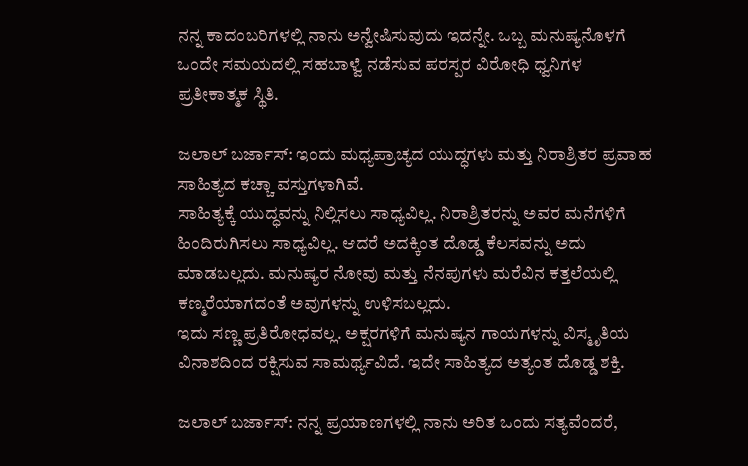ನನ್ನ ಕಾದಂಬರಿಗಳಲ್ಲಿ ನಾನು ಅನ್ವೇಷಿಸುವುದು ಇದನ್ನೇ. ಒಬ್ಬ ಮನುಷ್ಯನೊಳಗೆ ಒಂದೇ ಸಮಯದಲ್ಲಿ ಸಹಬಾಳ್ವೆ ನಡೆಸುವ ಪರಸ್ಪರ ವಿರೋಧಿ ಧ್ವನಿಗಳ ಪ್ರತೀಕಾತ್ಮಕ ಸ್ಥಿತಿ.

ಜಲಾಲ್ ಬರ್ಜಾಸ್: ಇಂದು ಮಧ್ಯಪ್ರಾಚ್ಯದ ಯುದ್ಧಗಳು ಮತ್ತು ನಿರಾಶ್ರಿತರ ಪ್ರವಾಹ ಸಾಹಿತ್ಯದ ಕಚ್ಚಾ ವಸ್ತುಗಳಾಗಿವೆ.
ಸಾಹಿತ್ಯಕ್ಕೆ ಯುದ್ಧವನ್ನು ನಿಲ್ಲಿಸಲು ಸಾಧ್ಯವಿಲ್ಲ. ನಿರಾಶ್ರಿತರನ್ನು ಅವರ ಮನೆಗಳಿಗೆ ಹಿಂದಿರುಗಿಸಲು ಸಾಧ್ಯವಿಲ್ಲ. ಆದರೆ ಅದಕ್ಕಿಂತ ದೊಡ್ಡ ಕೆಲಸವನ್ನು ಅದು ಮಾಡಬಲ್ಲದು. ಮನುಷ್ಯರ ನೋವು ಮತ್ತು ನೆನಪುಗಳು ಮರೆವಿನ ಕತ್ತಲೆಯಲ್ಲಿ ಕಣ್ಮರೆಯಾಗದಂತೆ ಅವುಗಳನ್ನು ಉಳಿಸಬಲ್ಲದು.
ಇದು ಸಣ್ಣ ಪ್ರತಿರೋಧವಲ್ಲ. ಅಕ್ಷರಗಳಿಗೆ ಮನುಷ್ಯನ ಗಾಯಗಳನ್ನು ವಿಸ್ಮೃತಿಯ ವಿನಾಶದಿಂದ ರಕ್ಷಿಸುವ ಸಾಮರ್ಥ್ಯವಿದೆ. ಇದೇ ಸಾಹಿತ್ಯದ ಅತ್ಯಂತ ದೊಡ್ಡ ಶಕ್ತಿ.

ಜಲಾಲ್ ಬರ್ಜಾಸ್: ನನ್ನ ಪ್ರಯಾಣಗಳಲ್ಲಿ ನಾನು ಅರಿತ ಒಂದು ಸತ್ಯವೆಂದರೆ,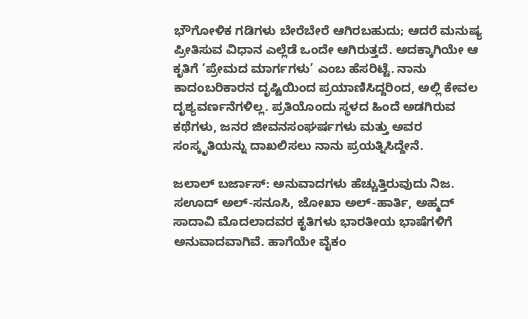ಭೌಗೋಳಿಕ ಗಡಿಗಳು ಬೇರೆಬೇರೆ ಆಗಿರಬಹುದು; ಆದರೆ ಮನುಷ್ಯ ಪ್ರೀತಿಸುವ ವಿಧಾನ ಎಲ್ಲೆಡೆ ಒಂದೇ ಆಗಿರುತ್ತದೆ. ಅದಕ್ಕಾಗಿಯೇ ಆ ಕೃತಿಗೆ ‘ಪ್ರೇಮದ ಮಾರ್ಗಗಳು’ ಎಂಬ ಹೆಸರಿಟ್ಟೆ. ನಾನು ಕಾದಂಬರಿಕಾರನ ದೃಷ್ಟಿಯಿಂದ ಪ್ರಯಾಣಿಸಿದ್ದರಿಂದ, ಅಲ್ಲಿ ಕೇವಲ ದೃಶ್ಯವರ್ಣನೆಗಳಿಲ್ಲ. ಪ್ರತಿಯೊಂದು ಸ್ಥಳದ ಹಿಂದೆ ಅಡಗಿರುವ ಕಥೆಗಳು, ಜನರ ಜೀವನಸಂಘರ್ಷಗಳು ಮತ್ತು ಅವರ ಸಂಸ್ಕೃತಿಯನ್ನು ದಾಖಲಿಸಲು ನಾನು ಪ್ರಯತ್ನಿಸಿದ್ದೇನೆ.

ಜಲಾಲ್ ಬರ್ಜಾಸ್: ಅನುವಾದಗಳು ಹೆಚ್ಚುತ್ತಿರುವುದು ನಿಜ. ಸಊದ್ ಅಲ್-ಸನೂಸಿ, ಜೋಖಾ ಅಲ್-ಹಾರ್ತಿ, ಅಹ್ಮದ್ ಸಾದಾವಿ ಮೊದಲಾದವರ ಕೃತಿಗಳು ಭಾರತೀಯ ಭಾಷೆಗಳಿಗೆ ಅನುವಾದವಾಗಿವೆ. ಹಾಗೆಯೇ ವೈಕಂ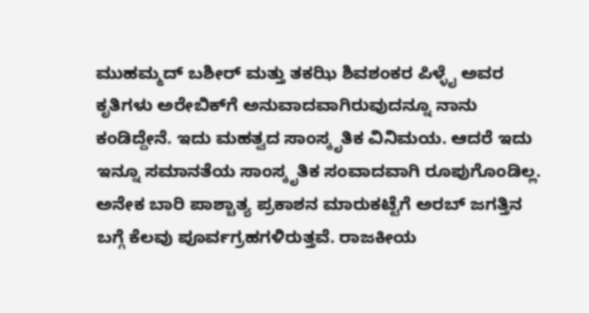ಮುಹಮ್ಮದ್ ಬಶೀರ್ ಮತ್ತು ತಕಝಿ ಶಿವಶಂಕರ ಪಿಳ್ಳೈ ಅವರ ಕೃತಿಗಳು ಅರೇಬಿಕ್‌ಗೆ ಅನುವಾದವಾಗಿರುವುದನ್ನೂ ನಾನು ಕಂಡಿದ್ದೇನೆ. ಇದು ಮಹತ್ವದ ಸಾಂಸ್ಕೃತಿಕ ವಿನಿಮಯ. ಆದರೆ ಇದು ಇನ್ನೂ ಸಮಾನತೆಯ ಸಾಂಸ್ಕೃತಿಕ ಸಂವಾದವಾಗಿ ರೂಪುಗೊಂಡಿಲ್ಲ.
ಅನೇಕ ಬಾರಿ ಪಾಶ್ಚಾತ್ಯ ಪ್ರಕಾಶನ ಮಾರುಕಟ್ಟೆಗೆ ಅರಬ್ ಜಗತ್ತಿನ ಬಗ್ಗೆ ಕೆಲವು ಪೂರ್ವಗ್ರಹಗಳಿರುತ್ತವೆ. ರಾಜಕೀಯ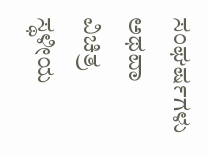ಸಂಘರ್ಷಗಳು ಅಥವಾ ವಿಚಿತ್ರ ಸ್ಥಳೀಯ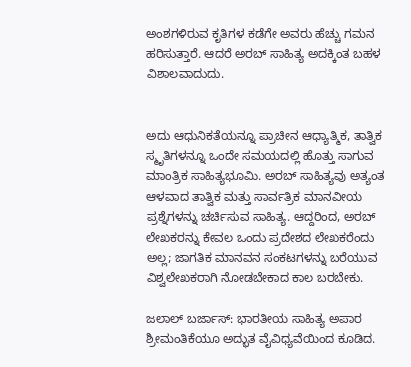ಅಂಶಗಳಿರುವ ಕೃತಿಗಳ ಕಡೆಗೇ ಅವರು ಹೆಚ್ಚು ಗಮನ ಹರಿಸುತ್ತಾರೆ. ಆದರೆ ಅರಬ್ ಸಾಹಿತ್ಯ ಅದಕ್ಕಿಂತ ಬಹಳ ವಿಶಾಲವಾದುದು.


ಅದು ಆಧುನಿಕತೆಯನ್ನೂ ಪ್ರಾಚೀನ ಆಧ್ಯಾತ್ಮಿಕ, ತಾತ್ವಿಕ ಸ್ಮೃತಿಗಳನ್ನೂ ಒಂದೇ ಸಮಯದಲ್ಲಿ ಹೊತ್ತು ಸಾಗುವ ಮಾಂತ್ರಿಕ ಸಾಹಿತ್ಯಭೂಮಿ. ಅರಬ್ ಸಾಹಿತ್ಯವು ಅತ್ಯಂತ ಆಳವಾದ ತಾತ್ವಿಕ ಮತ್ತು ಸಾರ್ವತ್ರಿಕ ಮಾನವೀಯ ಪ್ರಶ್ನೆಗಳನ್ನು ಚರ್ಚಿಸುವ ಸಾಹಿತ್ಯ. ಆದ್ದರಿಂದ, ಅರಬ್ ಲೇಖಕರನ್ನು ಕೇವಲ ಒಂದು ಪ್ರದೇಶದ ಲೇಖಕರೆಂದು ಅಲ್ಲ; ಜಾಗತಿಕ ಮಾನವನ ಸಂಕಟಗಳನ್ನು ಬರೆಯುವ ವಿಶ್ವಲೇಖಕರಾಗಿ ನೋಡಬೇಕಾದ ಕಾಲ ಬರಬೇಕು.

ಜಲಾಲ್ ಬರ್ಜಾಸ್: ಭಾರತೀಯ ಸಾಹಿತ್ಯ ಅಪಾರ ಶ್ರೀಮಂತಿಕೆಯೂ ಅದ್ಭುತ ವೈವಿಧ್ಯವೆಯಿಂದ ಕೂಡಿದ.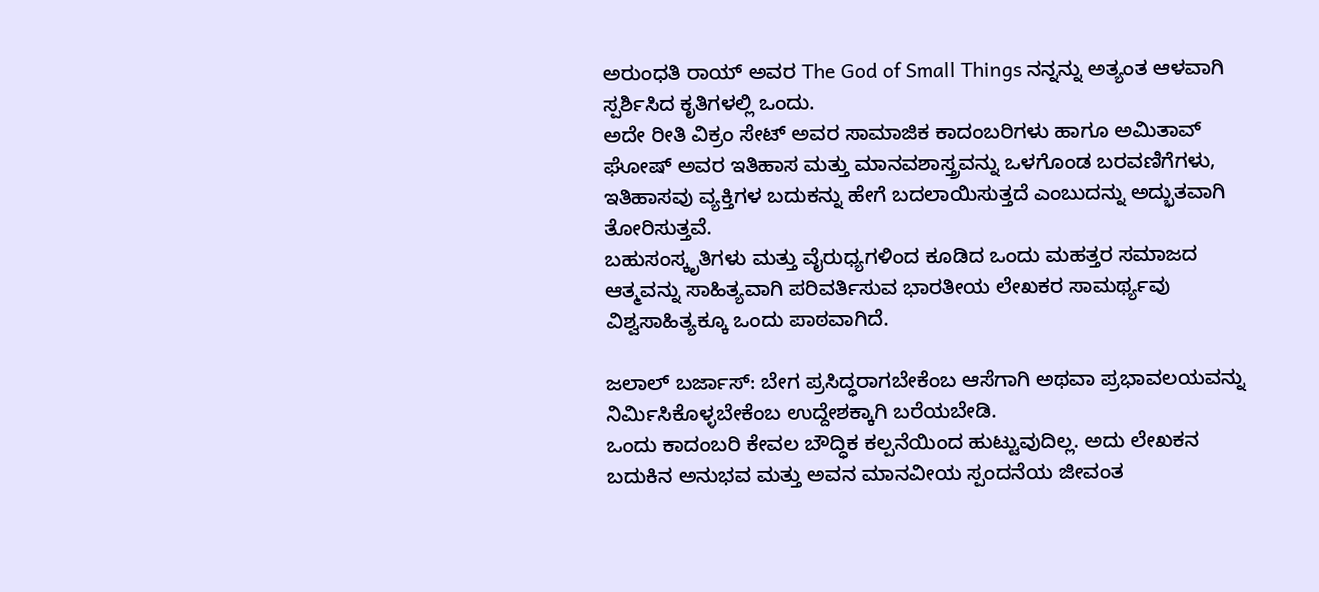ಅರುಂಧತಿ ರಾಯ್ ಅವರ The God of Small Things ನನ್ನನ್ನು ಅತ್ಯಂತ ಆಳವಾಗಿ ಸ್ಪರ್ಶಿಸಿದ ಕೃತಿಗಳಲ್ಲಿ ಒಂದು.
ಅದೇ ರೀತಿ ವಿಕ್ರಂ ಸೇಟ್ ಅವರ ಸಾಮಾಜಿಕ ಕಾದಂಬರಿಗಳು ಹಾಗೂ ಅಮಿತಾವ್ ಘೋಷ್ ಅವರ ಇತಿಹಾಸ ಮತ್ತು ಮಾನವಶಾಸ್ತ್ರವನ್ನು ಒಳಗೊಂಡ ಬರವಣಿಗೆಗಳು, ಇತಿಹಾಸವು ವ್ಯಕ್ತಿಗಳ ಬದುಕನ್ನು ಹೇಗೆ ಬದಲಾಯಿಸುತ್ತದೆ ಎಂಬುದನ್ನು ಅದ್ಭುತವಾಗಿ ತೋರಿಸುತ್ತವೆ.
ಬಹುಸಂಸ್ಕೃತಿಗಳು ಮತ್ತು ವೈರುಧ್ಯಗಳಿಂದ ಕೂಡಿದ ಒಂದು ಮಹತ್ತರ ಸಮಾಜದ ಆತ್ಮವನ್ನು ಸಾಹಿತ್ಯವಾಗಿ ಪರಿವರ್ತಿಸುವ ಭಾರತೀಯ ಲೇಖಕರ ಸಾಮರ್ಥ್ಯವು ವಿಶ್ವಸಾಹಿತ್ಯಕ್ಕೂ ಒಂದು ಪಾಠವಾಗಿದೆ.

ಜಲಾಲ್ ಬರ್ಜಾಸ್: ಬೇಗ ಪ್ರಸಿದ್ಧರಾಗಬೇಕೆಂಬ ಆಸೆಗಾಗಿ ಅಥವಾ ಪ್ರಭಾವಲಯವನ್ನು ನಿರ್ಮಿಸಿಕೊಳ್ಳಬೇಕೆಂಬ ಉದ್ದೇಶಕ್ಕಾಗಿ ಬರೆಯಬೇಡಿ.
ಒಂದು ಕಾದಂಬರಿ ಕೇವಲ ಬೌದ್ಧಿಕ ಕಲ್ಪನೆಯಿಂದ ಹುಟ್ಟುವುದಿಲ್ಲ. ಅದು ಲೇಖಕನ ಬದುಕಿನ ಅನುಭವ ಮತ್ತು ಅವನ ಮಾನವೀಯ ಸ್ಪಂದನೆಯ ಜೀವಂತ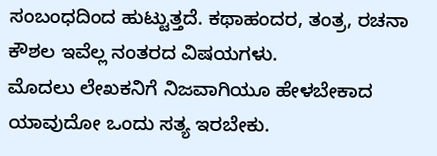ಸಂಬಂಧದಿಂದ ಹುಟ್ಟುತ್ತದೆ. ಕಥಾಹಂದರ, ತಂತ್ರ, ರಚನಾ ಕೌಶಲ ಇವೆಲ್ಲ ನಂತರದ ವಿಷಯಗಳು.
ಮೊದಲು ಲೇಖಕನಿಗೆ ನಿಜವಾಗಿಯೂ ಹೇಳಬೇಕಾದ ಯಾವುದೋ ಒಂದು ಸತ್ಯ ಇರಬೇಕು.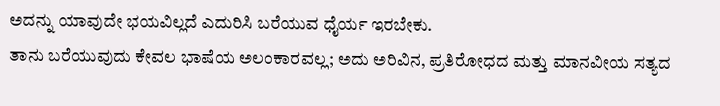ಅದನ್ನು ಯಾವುದೇ ಭಯವಿಲ್ಲದೆ ಎದುರಿಸಿ ಬರೆಯುವ ಧೈರ್ಯ ಇರಬೇಕು.
ತಾನು ಬರೆಯುವುದು ಕೇವಲ ಭಾಷೆಯ ಅಲಂಕಾರವಲ್ಲ; ಅದು ಅರಿವಿನ, ಪ್ರತಿರೋಧದ ಮತ್ತು ಮಾನವೀಯ ಸತ್ಯದ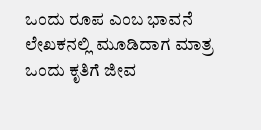ಒಂದು ರೂಪ ಎಂಬ ಭಾವನೆ ಲೇಖಕನಲ್ಲಿ ಮೂಡಿದಾಗ ಮಾತ್ರ ಒಂದು ಕೃತಿಗೆ ಜೀವ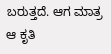ಬರುತ್ತದೆ. ಆಗ ಮಾತ್ರ ಆ ಕೃತಿ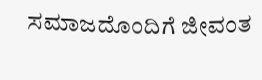ಸಮಾಜದೊಂದಿಗೆ ಜೀವಂತ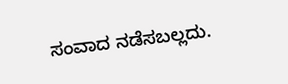ಸಂವಾದ ನಡೆಸಬಲ್ಲದು.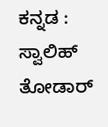ಕನ್ನಡ : ಸ್ವಾಲಿಹ್ ತೋಡಾರ್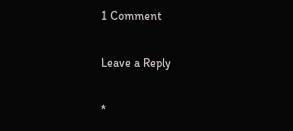1 Comment

Leave a Reply

*